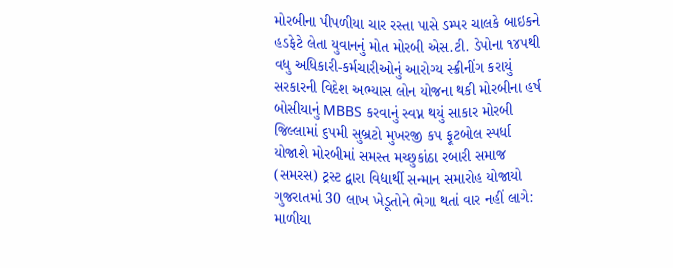મોરબીના પીપળીયા ચાર રસ્તા પાસે ડમ્પર ચાલકે બાઇકને હડફેટે લેતા યુવાનનું મોત મોરબી એસ.ટી. ડેપોના ૧૪૫થી વધુ અધિકારી-કર્મચારીઓનું આરોગ્ય સ્ક્રીનીંગ કરાયું સરકારની વિદેશ અભ્યાસ લોન યોજના થકી મોરબીના હર્ષ બોસીયાનું MBBS કરવાનું સ્વપ્ન થયું સાકાર મોરબી જિલ્લામાં ૬૫મી સુબ્રટો મુખરજી કપ ફૂટબોલ સ્પર્ધા યોજાશે મોરબીમાં સમસ્ત મચ્છુકાંઠા રબારી સમાજ (સમરસ) ટ્રસ્ટ દ્વારા વિદ્યાર્થી સન્માન સમારોહ યોજાયો ગુજરાતમાં 30 લાખ ખેડૂતોને ભેગા થતાં વાર નહીં લાગે: માળીયા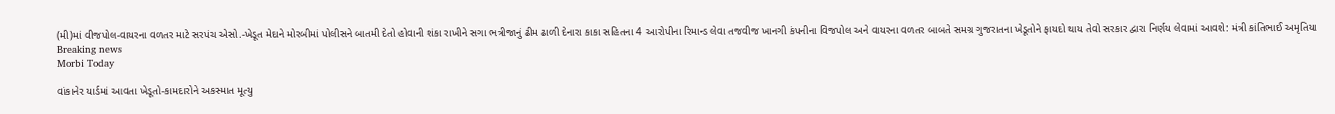(મી)માં વીજપોલ-વાયરના વળતર માટે સરપંચ એસો.-ખેડૂત મેદાને મોરબીમાં પોલીસને બાતમી દેતો હોવાની શંકા રાખીને સગા ભત્રીજાનું ઢીમ ઢાળી દેનારા કાકા સહિતના 4 આરોપીના રિમાન્ડ લેવા તજવીજ ખાનગી કંપનીના વિજપોલ અને વાયરના વળતર બાબતે સમગ્ર ગુજરાતના ખેડૂતોને ફાયદો થાય તેવો સરકાર દ્વારા નિર્ણય લેવામાં આવશે: મંત્રી કાંતિભાઈ અમૃતિયા
Breaking news
Morbi Today

વાંકાનેર યાર્ડમાં આવતા ખેડૂતો-કામદારોને અકસ્માત મૂત્યુ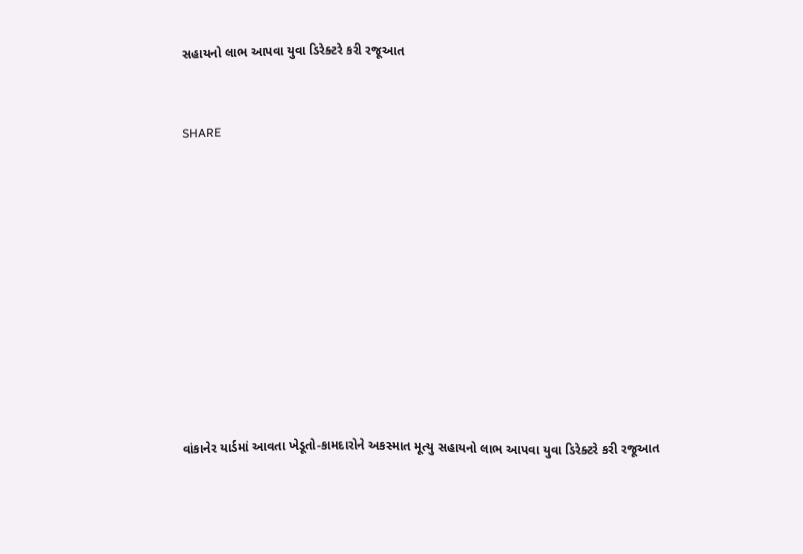સહાયનો લાભ આપવા યુવા ડિરેક્ટરે કરી રજૂઆત


SHARE











વાંકાનેર યાર્ડમાં આવતા ખેડૂતો-કામદારોને અકસ્માત મૂત્યુ સહાયનો લાભ આપવા યુવા ડિરેક્ટરે કરી રજૂઆત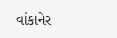વાંકાનેર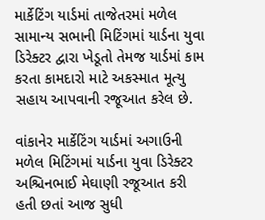માર્કેટિંગ યાર્ડમાં તાજેતરમાં મળેલ સામાન્ય સભાની મિટિંગમાં યાર્ડના યુવા ડિરેક્ટર દ્વારા ખેડૂતો તેમજ યાર્ડમાં કામ કરતા કામદારો માટે અકસ્માત મૂત્યુ સહાય આપવાની રજૂઆત કરેલ છે.

વાંકાનેર માર્કેટિંગ યાર્ડમાં અગાઉની મળેલ મિટિંગમાં યાર્ડના યુવા ડિરેક્ટર અશ્ચિનભાઈ મેઘાણી રજૂઆત કરી હતી છતાં આજ સુધી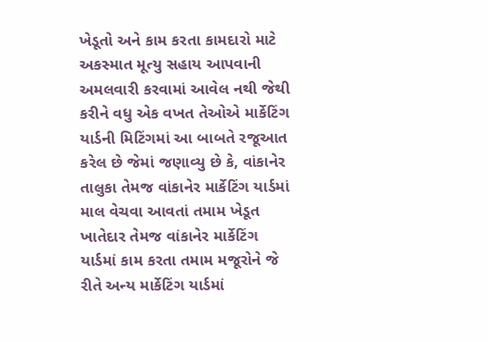ખેડૂતો અને કામ કરતા કામદારો માટે અકસ્માત મૂત્યુ સહાય આપવાની અમલવારી કરવામાં આવેલ નથી જેથી કરીને વધુ એક વખત તેઓએ માર્કેટિંગ યાર્ડની મિટિંગમાં આ બાબતે રજૂઆત કરેલ છે જેમાં જણાવ્યુ છે કે, વાંકાનેર તાલુકા તેમજ વાંકાનેર માર્કેટિંગ યાર્ડમાં માલ વેચવા આવતાં તમામ ખેડૂત ખાતેદાર તેમજ વાંકાનેર માર્કેટિંગ યાર્ડમાં કામ કરતા તમામ મજૂરોને જે રીતે અન્ય માર્કેટિંગ યાર્ડમાં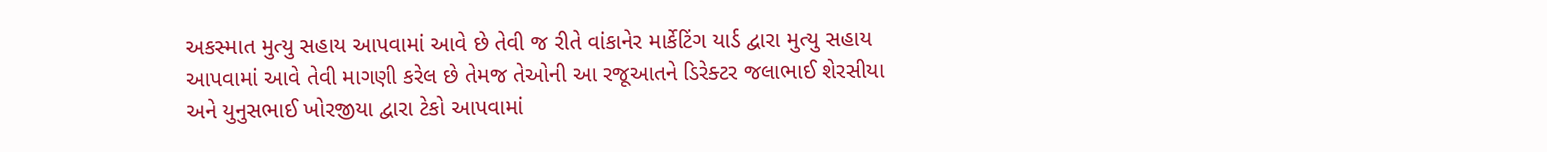અકસ્માત મુત્યુ સહાય આપવામાં આવે છે તેવી જ રીતે વાંકાનેર માર્કેટિંગ યાર્ડ દ્વારા મુત્યુ સહાય આપવામાં આવે તેવી માગણી કરેલ છે તેમજ તેઓની આ રજૂઆતને ડિરેક્ટર જલાભાઈ શેરસીયા અને યુનુસભાઈ ખોરજીયા દ્વારા ટેકો આપવામાં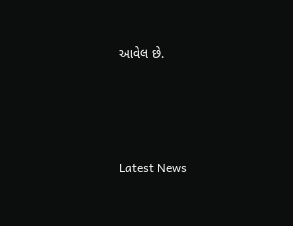આવેલ છે.






Latest News